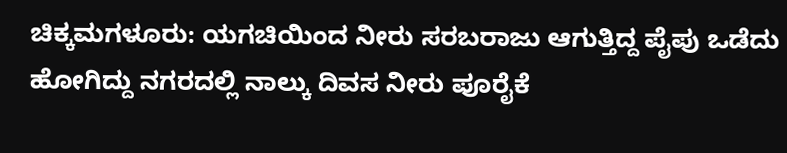ಚಿಕ್ಕಮಗಳೂರು: ಯಗಚಿಯಿಂದ ನೀರು ಸರಬರಾಜು ಆಗುತ್ತಿದ್ದ ಪೈಪು ಒಡೆದು ಹೋಗಿದ್ದು ನಗರದಲ್ಲಿ ನಾಲ್ಕು ದಿವಸ ನೀರು ಪೂರೈಕೆ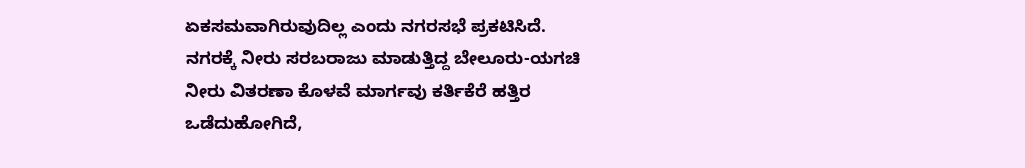ಏಕಸಮವಾಗಿರುವುದಿಲ್ಲ ಎಂದು ನಗರಸಭೆ ಪ್ರಕಟಿಸಿದೆ.
ನಗರಕ್ಕೆ ನೀರು ಸರಬರಾಜು ಮಾಡುತ್ತಿದ್ದ ಬೇಲೂರು-ಯಗಚಿ ನೀರು ವಿತರಣಾ ಕೊಳವೆ ಮಾರ್ಗವು ಕರ್ತಿಕೆರೆ ಹತ್ತಿರ ಒಡೆದುಹೋಗಿದೆ,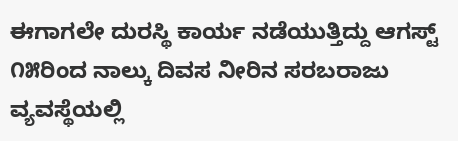ಈಗಾಗಲೇ ದುರಸ್ಥಿ ಕಾರ್ಯ ನಡೆಯುತ್ತಿದ್ದು ಆಗಸ್ಟ್ ೧೫ರಿಂದ ನಾಲ್ಕು ದಿವಸ ನೀರಿನ ಸರಬರಾಜು ವ್ಯವಸ್ಥೆಯಲ್ಲಿ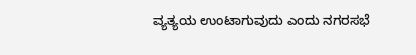ವ್ಯತ್ಯಯ ಉಂಟಾಗುವುದು ಎಂದು ನಗರಸಭೆ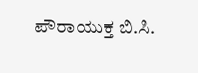ಪೌರಾಯುಕ್ತ ಬಿ.ಸಿ.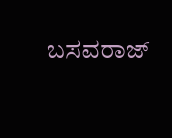ಬಸವರಾಜ್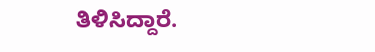ತಿಳಿಸಿದ್ದಾರೆ.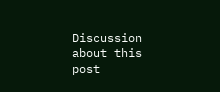Discussion about this post